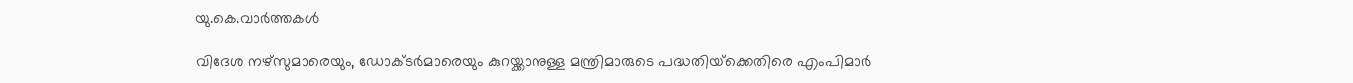യു.കെ.വാര്‍ത്തകള്‍

വിദേശ നഴ്‌സുമാരെയും, ഡോക്ടര്‍മാരെയും കുറയ്ക്കാനുള്ള മന്ത്രിമാരുടെ പദ്ധതിയ്‌ക്കെതിരെ എംപിമാര്‍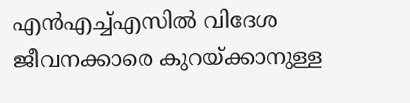എന്‍എച്ച്എസില്‍ വിദേശ ജീവനക്കാരെ കുറയ്ക്കാനുള്ള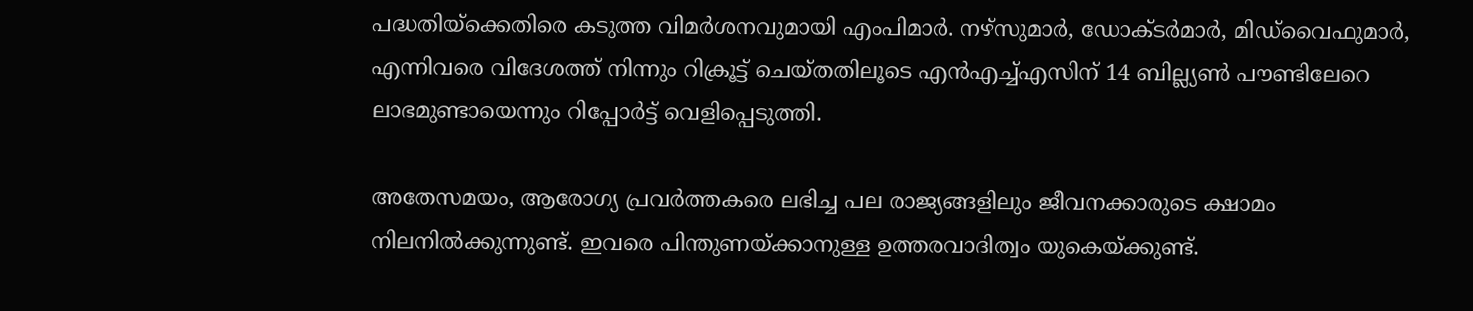പദ്ധതിയ്‌ക്കെതിരെ കടുത്ത വിമര്‍ശനവുമായി എംപിമാര്‍. നഴ്‌സുമാര്‍, ഡോക്ടര്‍മാര്‍, മിഡ്‌വൈഫുമാര്‍, എന്നിവരെ വിദേശത്ത് നിന്നും റിക്രൂട്ട് ചെയ്തതിലൂടെ എന്‍എച്ച്എസിന് 14 ബില്ല്യണ്‍ പൗണ്ടിലേറെ ലാഭമുണ്ടായെന്നും റിപ്പോര്‍ട്ട് വെളിപ്പെടുത്തി.

അതേസമയം, ആരോഗ്യ പ്രവര്‍ത്തകരെ ലഭിച്ച പല രാജ്യങ്ങളിലും ജീവനക്കാരുടെ ക്ഷാമം നിലനില്‍ക്കുന്നുണ്ട്. ഇവരെ പിന്തുണയ്ക്കാനുള്ള ഉത്തരവാദിത്വം യുകെയ്ക്കുണ്ട്.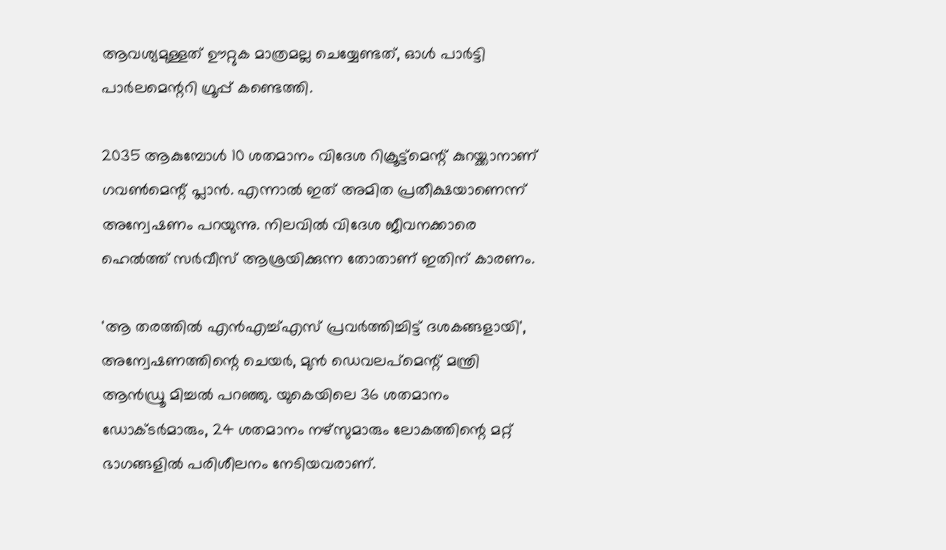ആവശ്യമുള്ളത് ഊറ്റുക മാത്രമല്ല ചെയ്യേണ്ടത്, ഓള്‍ പാര്‍ട്ടി പാര്‍ലമെന്ററി ഗ്രൂപ്പ് കണ്ടെത്തി.

2035 ആകുമ്പോള്‍ 10 ശതമാനം വിദേശ റിക്രൂട്ട്‌മെന്റ് കുറയ്ക്കാനാണ് ഗവണ്‍മെന്റ് പ്ലാന്‍. എന്നാല്‍ ഇത് അമിത പ്രതീക്ഷയാണെന്ന് അന്വേഷണം പറയുന്നു. നിലവില്‍ വിദേശ ജീവനക്കാരെ ഹെല്‍ത്ത് സര്‍വീസ് ആശ്രയിക്കുന്ന തോതാണ് ഇതിന് കാരണം.

'ആ തരത്തില്‍ എന്‍എച്ച്എസ് പ്രവര്‍ത്തിച്ചിട്ട് ദശകങ്ങളായി', അന്വേഷണത്തിന്റെ ചെയര്‍, മുന്‍ ഡെവലപ്‌മെന്റ് മന്ത്രി ആന്‍ഡ്രൂ മിച്ചല്‍ പറഞ്ഞു. യുകെയിലെ 36 ശതമാനം ഡോക്ടര്‍മാരും, 24 ശതമാനം നഴ്‌സുമാരും ലോകത്തിന്റെ മറ്റ് ഭാഗങ്ങളില്‍ പരിശീലനം നേടിയവരാണ്.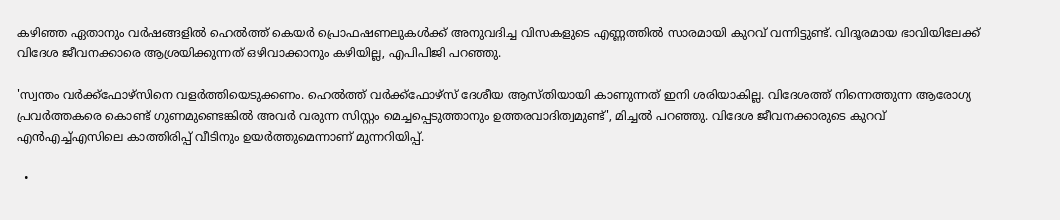കഴിഞ്ഞ ഏതാനും വര്‍ഷങ്ങളില്‍ ഹെല്‍ത്ത് കെയര്‍ പ്രൊഫഷണലുകള്‍ക്ക് അനുവദിച്ച വിസകളുടെ എണ്ണത്തില്‍ സാരമായി കുറവ് വന്നിട്ടുണ്ട്. വിദൂരമായ ഭാവിയിലേക്ക് വിദേശ ജീവനക്കാരെ ആശ്രയിക്കുന്നത് ഒഴിവാക്കാനും കഴിയില്ല, എപിപിജി പറഞ്ഞു.

'സ്വന്തം വര്‍ക്ക്‌ഫോഴ്‌സിനെ വളര്‍ത്തിയെടുക്കണം. ഹെല്‍ത്ത് വര്‍ക്ക്‌ഫോഴ്‌സ് ദേശീയ ആസ്തിയായി കാണുന്നത് ഇനി ശരിയാകില്ല. വിദേശത്ത് നിന്നെത്തുന്ന ആരോഗ്യ പ്രവര്‍ത്തകരെ കൊണ്ട് ഗുണമുണ്ടെങ്കില്‍ അവര്‍ വരുന്ന സിസ്റ്റം മെച്ചപ്പെടുത്താനും ഉത്തരവാദിത്വമുണ്ട്', മിച്ചല്‍ പറഞ്ഞു. വിദേശ ജീവനക്കാരുടെ കുറവ് എന്‍എച്ച്എസിലെ കാത്തിരിപ്പ് വീടിനും ഉയര്‍ത്തുമെന്നാണ് മുന്നറിയിപ്പ്.

  •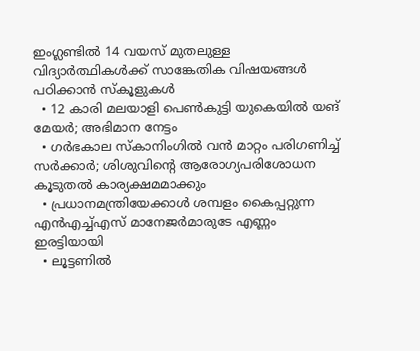ഇംഗ്ലണ്ടില്‍ 14 വയസ് മുതലുള്ള വിദ്യാര്‍ത്ഥികള്‍ക്ക് സാങ്കേതിക വിഷയങ്ങള്‍ പഠിക്കാന്‍ സ്കൂളുകള്‍
  • 12 കാരി മലയാളി പെണ്‍കുട്ടി യുകെയില്‍ യങ് മേയര്‍; അഭിമാന നേട്ടം
  • ഗര്‍ഭകാല സ്കാനിംഗില്‍ വന്‍ മാറ്റം പരിഗണിച്ച് സര്‍ക്കാര്‍; ശിശുവിന്റെ ആരോഗ്യപരിശോധന കൂടുതല്‍ കാര്യക്ഷമമാക്കും
  • പ്രധാനമന്ത്രിയേക്കാള്‍ ശമ്പളം കൈപ്പറ്റുന്ന എന്‍എച്ച്എസ് മാനേജര്‍മാരുടേ എണ്ണം ഇരട്ടിയായി
  • ലൂട്ടണില്‍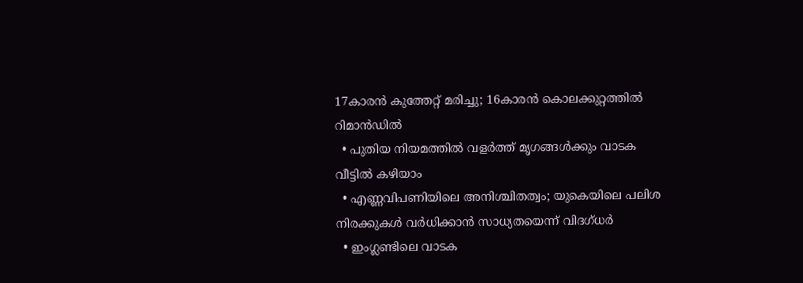17കാരന്‍ കുത്തേറ്റ് മരിച്ചു; 16കാരന്‍ കൊലക്കുറ്റത്തില്‍ റിമാന്‍ഡില്‍
  • പുതിയ നിയമത്തില്‍ വളര്‍ത്ത് മൃഗങ്ങള്‍ക്കും വാടക വീട്ടില്‍ കഴിയാം
  • എണ്ണവിപണിയിലെ അനിശ്ചിതത്വം; യുകെയിലെ പലിശ നിരക്കുകള്‍ വര്‍ധിക്കാന്‍ സാധ്യതയെന്ന് വിദഗ്ധര്‍
  • ഇംഗ്ലണ്ടിലെ വാടക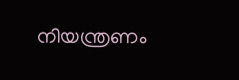നിയന്ത്രണം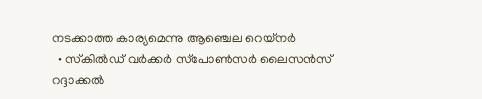നടക്കാത്ത കാര്യമെന്നു ആഞ്ചെല റെയ്‌നര്‍
  • സ്‌കില്‍ഡ് വര്‍ക്കര്‍ സ്‌പോണ്‍സര്‍ ലൈസന്‍സ് റദ്ദാക്കല്‍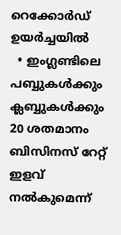റെക്കോര്‍ഡ് ഉയര്‍ച്ചയില്‍
  • ഇംഗ്ലണ്ടിലെ പബ്ബുകള്‍ക്കും ക്ലബ്ബുകള്‍ക്കും 20 ശതമാനം ബിസിനസ് റേറ്റ് ഇളവ് നല്‍കുമെന്ന്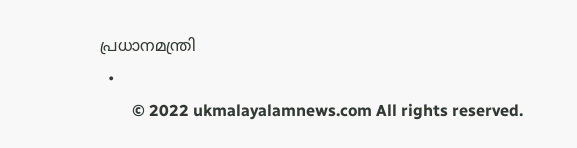പ്രധാനമന്ത്രി
  •
        © 2022 ukmalayalamnews.com All rights reserved.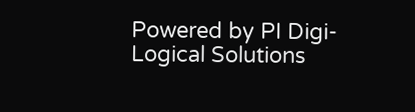Powered by PI Digi-Logical Solutions